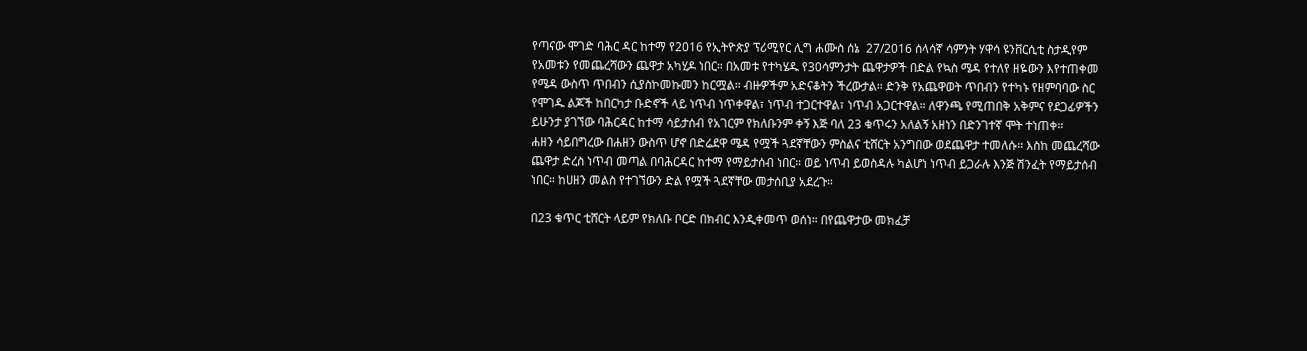የጣናው ሞገድ ባሕር ዳር ከተማ የ2016 የኢትዮጵያ ፕሪሚየር ሊግ ሐሙስ ሰኔ  27/2016 ሰላሳኛ ሳምንት ሃዋሳ ዩንቨርሲቲ ስታዲየም የአመቱን የመጨረሻውን ጨዋታ አካሂዶ ነበር። በአመቱ የተካሄዱ የ30ሳምንታት ጨዋታዎች በድል የኳስ ሜዳ የተለየ ዘዬውን እየተጠቀመ የሜዳ ውስጥ ጥበብን ሲያስኮመኩመን ከርሟል። ብዙዎችም አድናቆትን ችረውታል። ድንቅ የአጨዋወት ጥበብን የተካኑ የዘምባባው ስር የሞገዱ ልጆች ከበርካታ ቡድኖች ላይ ነጥብ ነጥቀዋል፣ ነጥብ ተጋርተዋል፣ ነጥብ አጋርተዋል። ለዋንጫ የሚጠበቅ አቅምና የደጋፊዎችን ይሁንታ ያገኘው ባሕርዳር ከተማ ሳይታሰብ የአገርም የክለቡንም ቀኝ እጅ ባለ 23 ቁጥሩን አለልኝ አዘነን በድንገተኛ ሞት ተነጠቀ።
ሐዘን ሳይበግረው በሐዘን ውስጥ ሆኖ በድሬደዋ ሜዳ የሟች ጓደኛቸውን ምስልና ቲሸርት አንግበው ወደጨዋታ ተመለሱ። እስከ መጨረሻው ጨዋታ ድረስ ነጥብ መጣል በባሕርዳር ከተማ የማይታሰብ ነበር። ወይ ነጥብ ይወስዳሉ ካልሆነ ነጥብ ይጋራሉ እንጅ ሽንፈት የማይታሰብ ነበር። ከሀዘን መልስ የተገኘውን ድል የሟች ጓደኛቸው መታሰቢያ አደረጉ።

በ23 ቁጥር ቲሸርት ላይም የክለቡ ቦርድ በክብር እንዲቀመጥ ወሰነ። በየጨዋታው መክፈቻ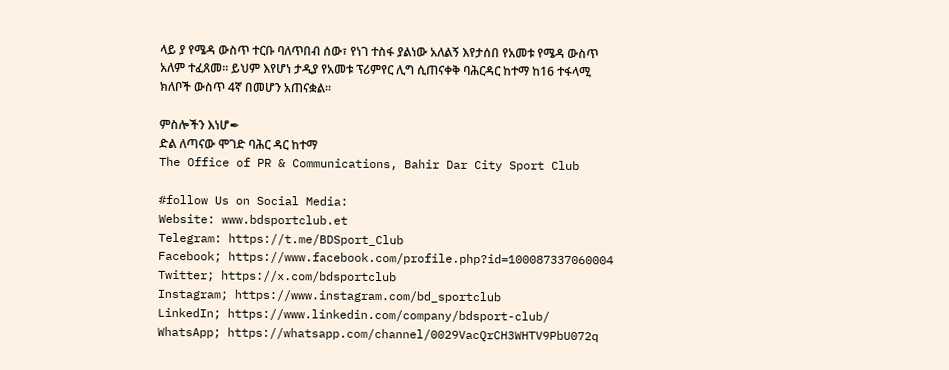ላይ ያ የሜዳ ውስጥ ተርቡ ባለጥበብ ሰው፣ የነገ ተስፋ ያልነው አለልኝ እየታሰበ የአመቱ የሜዳ ውስጥ አለም ተፈጸመ። ይህም እየሆነ ታዲያ የአመቱ ፕሪምየር ሊግ ሲጠናቀቅ ባሕርዳር ከተማ ከ16 ተፋላሚ ክለቦች ውስጥ 4ኛ በመሆን አጠናቋል።

ምስሎችን እነሆ✒
ድል ለጣናው ሞገድ ባሕር ዳር ከተማ
The Office of PR & Communications, Bahir Dar City Sport Club

#follow Us on Social Media:
Website: www.bdsportclub.et
Telegram: https://t.me/BDSport_Club
Facebook; https://www.facebook.com/profile.php?id=100087337060004
Twitter; https://x.com/bdsportclub
Instagram; https://www.instagram.com/bd_sportclub
LinkedIn; https://www.linkedin.com/company/bdsport-club/
WhatsApp; https://whatsapp.com/channel/0029VacQrCH3WHTV9PbU072q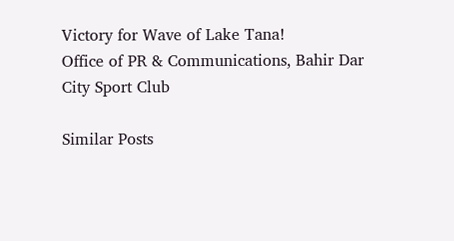Victory for Wave of Lake Tana!
Office of PR & Communications, Bahir Dar City Sport Club

Similar Posts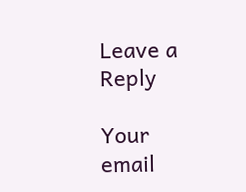Leave a Reply

Your email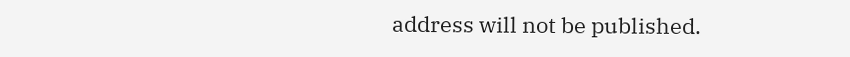address will not be published.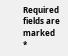Required fields are marked *